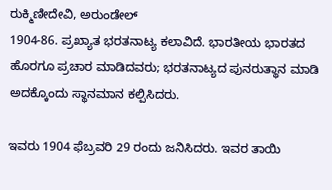ರುಕ್ಮಿಣೀದೇವಿ, ಅರುಂಡೇಲ್
1904-86. ಪ್ರಖ್ಯಾತ ಭರತನಾಟ್ಯ ಕಲಾವಿದೆ. ಭಾರತೀಯ ಭಾರತದ ಹೊರಗೂ ಪ್ರಚಾರ ಮಾಡಿದವರು; ಭರತನಾಟ್ಯದ ಪುನರುತ್ಥಾನ ಮಾಡಿ ಅದಕ್ಕೊಂದು ಸ್ಥಾನಮಾನ ಕಲ್ಪಿಸಿದರು.

ಇವರು 1904 ಫೆಬ್ರವರಿ 29 ರಂದು ಜನಿಸಿದರು. ಇವರ ತಾಯಿ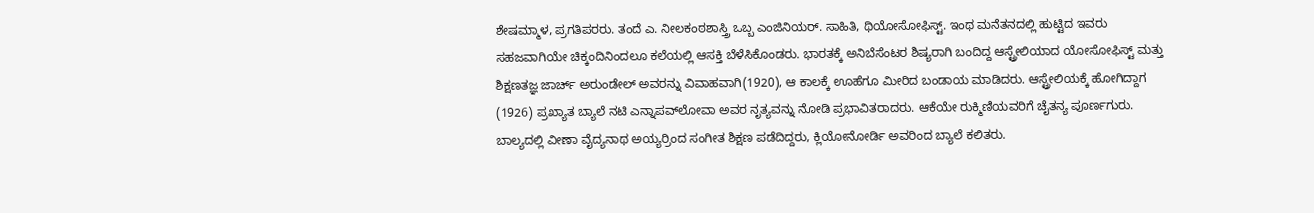ಶೇಷಮ್ಮಾಳ, ಪ್ರಗತಿಪರರು. ತಂದೆ ಎ. ನೀಲಕಂಠಶಾಸ್ತ್ರಿ ಒಬ್ಬ ಎಂಜಿನಿಯರ್. ಸಾಹಿತಿ, ಥಿಯೋಸೋಫಿಸ್ಟ್. ಇಂಥ ಮನೆತನದಲ್ಲಿ ಹುಟ್ಟಿದ ಇವರು ಸಹಜವಾಗಿಯೇ ಚಿಕ್ಕಂದಿನಿಂದಲೂ ಕಲೆಯಲ್ಲಿ ಆಸಕ್ತಿ ಬೆಳೆಸಿಕೊಂಡರು. ಭಾರತಕ್ಕೆ ಅನಿಬೆಸೆಂಟರ ಶಿಷ್ಯರಾಗಿ ಬಂದಿದ್ದ ಆಸ್ಟ್ರೇಲಿಯಾದ ಯೋಸೋಫಿಸ್ಟ್ ಮತ್ತು ಶಿಕ್ಷಣತಜ್ಞ ಜಾರ್ಚ್ ಅರುಂಡೇಲ್ ಅವರನ್ನು ವಿವಾಹವಾಗಿ(1920), ಆ ಕಾಲಕ್ಕೆ ಊಹೆಗೂ ಮೀರಿದ ಬಂಡಾಯ ಮಾಡಿದರು. ಆಸ್ಟ್ರೇಲಿಯಕ್ಕೆ ಹೋಗಿದ್ದಾಗ (1926) ಪ್ರಖ್ಯಾತ ಬ್ಯಾಲೆ ನಟಿ ಎನ್ನಾಪವ್‍ಲೋವಾ ಅವರ ನೃತ್ಯವನ್ನು ನೋಡಿ ಪ್ರಭಾವಿತರಾದರು. ಆಕೆಯೇ ರುಕ್ಮಿಣಿಯವರಿಗೆ ಚೈತನ್ಯ ಪೂರ್ಣಗುರು. ಬಾಲ್ಯದಲ್ಲಿ ವೀಣಾ ವೈದ್ಯನಾಥ ಅಯ್ಯರ್‍ರಿಂದ ಸಂಗೀತ ಶಿಕ್ಷಣ ಪಡೆದಿದ್ದರು, ಕ್ಲಿಯೋನೋರ್ಡಿ ಅವರಿಂದ ಬ್ಯಾಲೆ ಕಲಿತರು.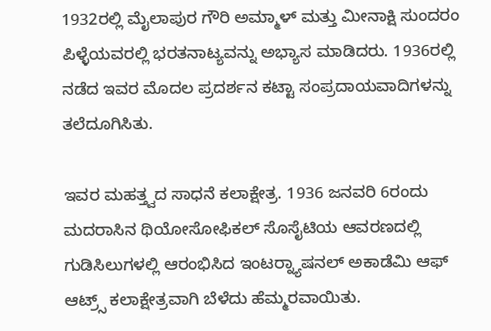1932ರಲ್ಲಿ ಮೈಲಾಪುರ ಗೌರಿ ಅಮ್ಮಾಳ್ ಮತ್ತು ಮೀನಾಕ್ಷಿ ಸುಂದರಂ ಪಿಳ್ಳೆಯವರಲ್ಲಿ ಭರತನಾಟ್ಯವನ್ನು ಅಭ್ಯಾಸ ಮಾಡಿದರು. 1936ರಲ್ಲಿ ನಡೆದ ಇವರ ಮೊದಲ ಪ್ರದರ್ಶನ ಕಟ್ಟಾ ಸಂಪ್ರದಾಯವಾದಿಗಳನ್ನು ತಲೆದೂಗಿಸಿತು.

ಇವರ ಮಹತ್ತ್ವದ ಸಾಧನೆ ಕಲಾಕ್ಷೇತ್ರ. 1936 ಜನವರಿ 6ರಂದು ಮದರಾಸಿನ ಥಿಯೋಸೋಫಿಕಲ್ ಸೊಸೈಟಿಯ ಆವರಣದಲ್ಲಿ ಗುಡಿಸಿಲುಗಳಲ್ಲಿ ಆರಂಭಿಸಿದ ಇಂಟರ್‍ನ್ಯಾಷನಲ್ ಅಕಾಡೆಮಿ ಆಫ್  ಆಟ್ರ್ಸ್ ಕಲಾಕ್ಷೇತ್ರವಾಗಿ ಬೆಳೆದು ಹೆಮ್ಮರವಾಯಿತು.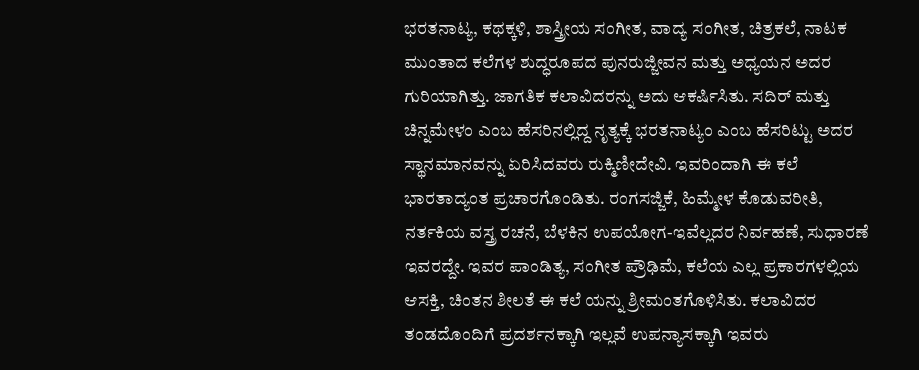ಭರತನಾಟ್ಯ, ಕಥಕ್ಕಳಿ, ಶಾಸ್ತ್ರೀಯ ಸಂಗೀತ, ವಾದ್ಯ ಸಂಗೀತ, ಚಿತ್ರಕಲೆ, ನಾಟಕ ಮುಂತಾದ ಕಲೆಗಳ ಶುದ್ಧರೂಪದ ಪುನರುಜ್ಜೀವನ ಮತ್ತು ಅಧ್ಯಯನ ಅದರ ಗುರಿಯಾಗಿತ್ತು. ಜಾಗತಿಕ ಕಲಾವಿದರನ್ನು ಅದು ಆಕರ್ಷಿಸಿತು. ಸದಿರ್ ಮತ್ತು ಚಿನ್ನಮೇಳಂ ಎಂಬ ಹೆಸರಿನಲ್ಲಿದ್ದ ನೃತ್ಯಕ್ಕೆ ಭರತನಾಟ್ಯಂ ಎಂಬ ಹೆಸರಿಟ್ಟು ಅದರ ಸ್ಥಾನಮಾನವನ್ನು ಏರಿಸಿದವರು ರುಕ್ಮಿಣೀದೇವಿ. ಇವರಿಂದಾಗಿ ಈ ಕಲೆ ಭಾರತಾದ್ಯಂತ ಪ್ರಚಾರಗೊಂಡಿತು. ರಂಗಸಜ್ಜಿಕೆ, ಹಿಮ್ಮೇಳ ಕೊಡುವರೀತಿ, ನರ್ತಕಿಯ ವಸ್ತ್ರ ರಚನೆ, ಬೆಳಕಿನ ಉಪಯೋಗ-ಇವೆಲ್ಲದರ ನಿರ್ವಹಣೆ, ಸುಧಾರಣೆ ಇವರದ್ದೇ. ಇವರ ಪಾಂಡಿತ್ಯ, ಸಂಗೀತ ಪ್ರೌಢಿಮೆ, ಕಲೆಯ ಎಲ್ಲ ಪ್ರಕಾರಗಳಲ್ಲಿಯ ಆಸಕ್ತಿ, ಚಿಂತನ ಶೀಲತೆ ಈ ಕಲೆ ಯನ್ನು ಶ್ರೀಮಂತಗೊಳಿಸಿತು. ಕಲಾವಿದರ ತಂಡದೊಂದಿಗೆ ಪ್ರದರ್ಶನಕ್ಕಾಗಿ ಇಲ್ಲವೆ ಉಪನ್ಯಾಸಕ್ಕಾಗಿ ಇವರು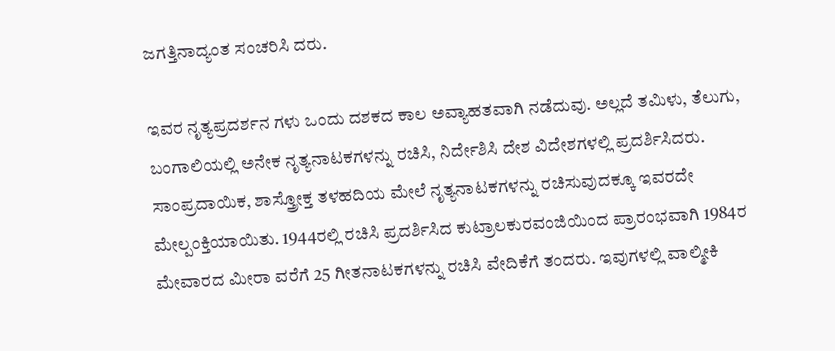ಜಗತ್ತಿನಾದ್ಯಂತ ಸಂಚರಿಸಿ ದರು.

ಇವರ ನೃತ್ಯಪ್ರದರ್ಶನ ಗಳು ಒಂದು ದಶಕದ ಕಾಲ ಅವ್ಯಾಹತವಾಗಿ ನಡೆದುವು. ಅಲ್ಲದೆ ತಮಿಳು, ತೆಲುಗು, ಬಂಗಾಲಿಯಲ್ಲಿ ಅನೇಕ ನೃತ್ಯನಾಟಕಗಳನ್ನು ರಚಿಸಿ, ನಿರ್ದೇಶಿಸಿ ದೇಶ ವಿದೇಶಗಳಲ್ಲಿ ಪ್ರದರ್ಶಿಸಿದರು. ಸಾಂಪ್ರದಾಯಿಕ, ಶಾಸ್ತ್ರೋಕ್ತ ತಳಹದಿಯ ಮೇಲೆ ನೃತ್ಯನಾಟಕಗಳನ್ನು ರಚಿಸುವುದಕ್ಕೂ ಇವರದೇ ಮೇಲ್ಪಂಕ್ತಿಯಾಯಿತು. 1944ರಲ್ಲಿ ರಚಿಸಿ ಪ್ರದರ್ಶಿಸಿದ ಕುಟ್ರಾಲಕುರವಂಜಿಯಿಂದ ಪ್ರಾರಂಭವಾಗಿ 1984ರ ಮೇವಾರದ ಮೀರಾ ವರೆಗೆ 25 ಗೀತನಾಟಕಗಳನ್ನು ರಚಿಸಿ ವೇದಿಕೆಗೆ ತಂದರು. ಇವುಗಳಲ್ಲಿ ವಾಲ್ಮೀಕಿ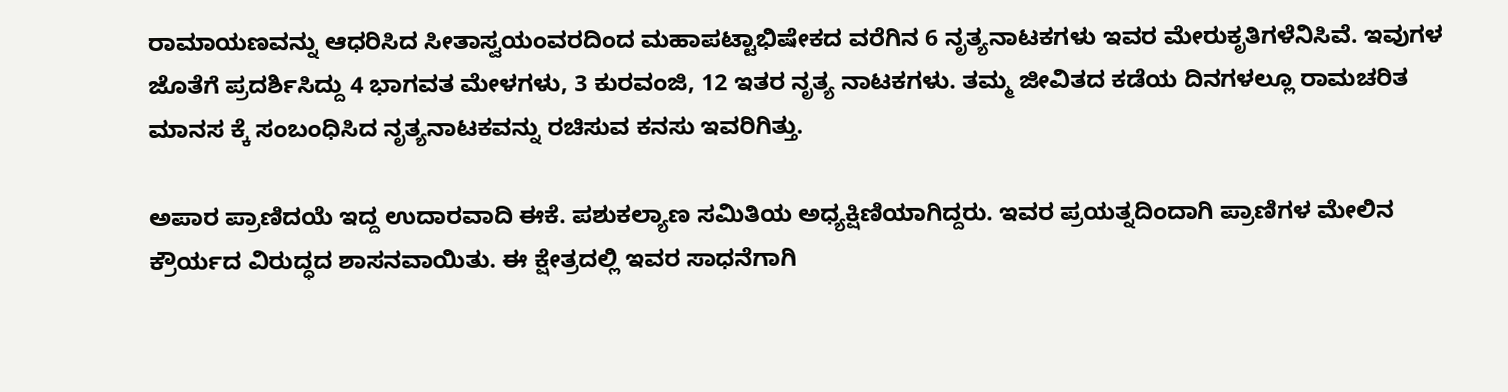ರಾಮಾಯಣವನ್ನು ಆಧರಿಸಿದ ಸೀತಾಸ್ವಯಂವರದಿಂದ ಮಹಾಪಟ್ಟಾಭಿಷೇಕದ ವರೆಗಿನ 6 ನೃತ್ಯನಾಟಕಗಳು ಇವರ ಮೇರುಕೃತಿಗಳೆನಿಸಿವೆ. ಇವುಗಳ ಜೊತೆಗೆ ಪ್ರದರ್ಶಿಸಿದ್ದು 4 ಭಾಗವತ ಮೇಳಗಳು, 3 ಕುರವಂಜಿ, 12 ಇತರ ನೃತ್ಯ ನಾಟಕಗಳು. ತಮ್ಮ ಜೀವಿತದ ಕಡೆಯ ದಿನಗಳಲ್ಲೂ ರಾಮಚರಿತ ಮಾನಸ ಕ್ಕೆ ಸಂಬಂಧಿಸಿದ ನೃತ್ಯನಾಟಕವನ್ನು ರಚಿಸುವ ಕನಸು ಇವರಿಗಿತ್ತು.

ಅಪಾರ ಪ್ರಾಣಿದಯೆ ಇದ್ದ ಉದಾರವಾದಿ ಈಕೆ. ಪಶುಕಲ್ಯಾಣ ಸಮಿತಿಯ ಅಧ್ಯಕ್ಷಿಣಿಯಾಗಿದ್ದರು. ಇವರ ಪ್ರಯತ್ನದಿಂದಾಗಿ ಪ್ರಾಣಿಗಳ ಮೇಲಿನ ಕ್ರೌರ್ಯದ ವಿರುದ್ಧದ ಶಾಸನವಾಯಿತು. ಈ ಕ್ಷೇತ್ರದಲ್ಲಿ ಇವರ ಸಾಧನೆಗಾಗಿ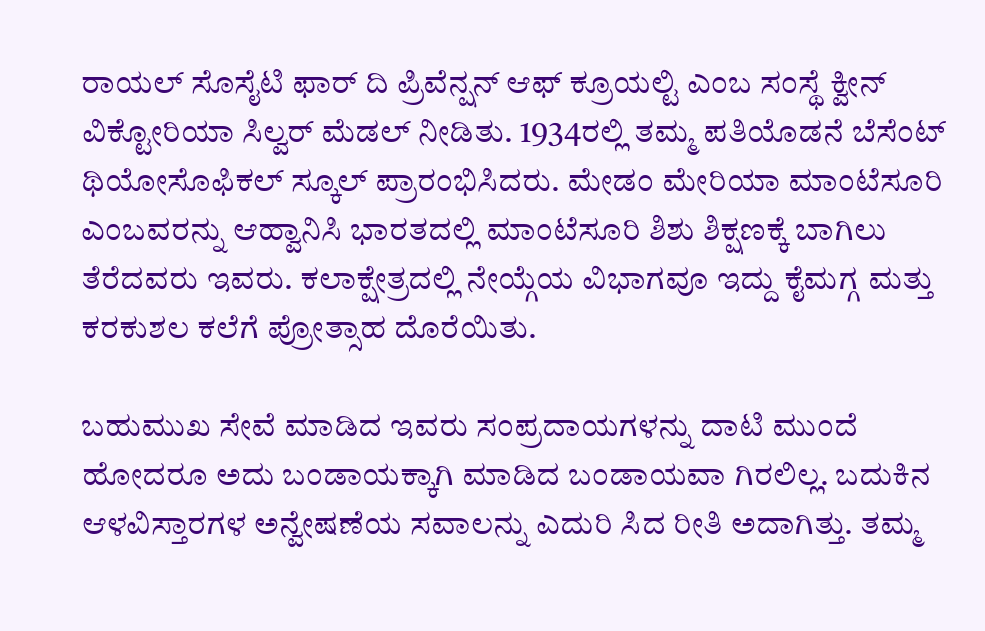ರಾಯಲ್ ಸೊಸೈಟಿ ಫಾರ್ ದಿ ಪ್ರಿವೆನ್ಷನ್ ಆಫ್ ಕ್ರೂಯಲ್ಟಿ ಎಂಬ ಸಂಸ್ಥೆ ಕ್ವೀನ್ ವಿಕ್ಟೋರಿಯಾ ಸಿಲ್ವರ್ ಮೆಡಲ್ ನೀಡಿತು. 1934ರಲ್ಲಿ ತಮ್ಮ ಪತಿಯೊಡನೆ ಬೆಸೆಂಟ್ ಥಿಯೋಸೊಫಿಕಲ್ ಸ್ಕೂಲ್ ಪ್ರಾರಂಭಿಸಿದರು. ಮೇಡಂ ಮೇರಿಯಾ ಮಾಂಟೆಸೂರಿ ಎಂಬವರನ್ನು ಆಹ್ವಾನಿಸಿ ಭಾರತದಲ್ಲಿ ಮಾಂಟೆಸೂರಿ ಶಿಶು ಶಿಕ್ಷಣಕ್ಕೆ ಬಾಗಿಲು ತೆರೆದವರು ಇವರು. ಕಲಾಕ್ಷೇತ್ರದಲ್ಲಿ ನೇಯ್ಗೆಯ ವಿಭಾಗವೂ ಇದ್ದು ಕೈಮಗ್ಗ ಮತ್ತು ಕರಕುಶಲ ಕಲೆಗೆ ಪ್ರೋತ್ಸಾಹ ದೊರೆಯಿತು.

ಬಹುಮುಖ ಸೇವೆ ಮಾಡಿದ ಇವರು ಸಂಪ್ರದಾಯಗಳನ್ನು ದಾಟಿ ಮುಂದೆ ಹೋದರೂ ಅದು ಬಂಡಾಯಕ್ಕಾಗಿ ಮಾಡಿದ ಬಂಡಾಯವಾ ಗಿರಲಿಲ್ಲ. ಬದುಕಿನ ಆಳವಿಸ್ತಾರಗಳ ಅನ್ವೇಷಣೆಯ ಸವಾಲನ್ನು ಎದುರಿ ಸಿದ ರೀತಿ ಅದಾಗಿತ್ತು. ತಮ್ಮ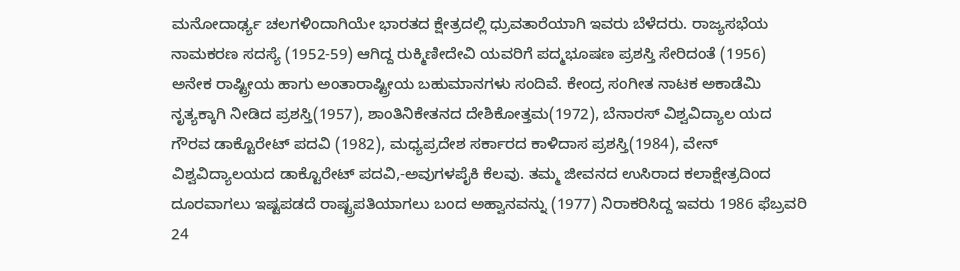ಮನೋದಾರ್ಢ್ಯ ಚಲಗಳಿಂದಾಗಿಯೇ ಭಾರತದ ಕ್ಷೇತ್ರದಲ್ಲಿ ಧ್ರುವತಾರೆಯಾಗಿ ಇವರು ಬೆಳೆದರು. ರಾಜ್ಯಸಭೆಯ ನಾಮಕರಣ ಸದಸ್ಯೆ (1952-59) ಆಗಿದ್ದ ರುಕ್ಮಿಣೀದೇವಿ ಯವರಿಗೆ ಪದ್ಮಭೂಷಣ ಪ್ರಶಸ್ತಿ ಸೇರಿದಂತೆ (1956) ಅನೇಕ ರಾಷ್ಟ್ರೀಯ ಹಾಗು ಅಂತಾರಾಷ್ಟ್ರೀಯ ಬಹುಮಾನಗಳು ಸಂದಿವೆ. ಕೇಂದ್ರ ಸಂಗೀತ ನಾಟಕ ಅಕಾಡೆಮಿ ನೃತ್ಯಕ್ಕಾಗಿ ನೀಡಿದ ಪ್ರಶಸ್ತಿ(1957), ಶಾಂತಿನಿಕೇತನದ ದೇಶಿಕೋತ್ತಮ(1972), ಬೆನಾರಸ್ ವಿಶ್ವವಿದ್ಯಾಲ ಯದ ಗೌರವ ಡಾಕ್ಟೊರೇಟ್ ಪದವಿ (1982), ಮಧ್ಯಪ್ರದೇಶ ಸರ್ಕಾರದ ಕಾಳಿದಾಸ ಪ್ರಶಸ್ತಿ(1984), ವೇನ್ ವಿಶ್ವವಿದ್ಯಾಲಯದ ಡಾಕ್ಟೊರೇಟ್ ಪದವಿ,-ಅವುಗಳಪೈಕಿ ಕೆಲವು. ತಮ್ಮ ಜೀವನದ ಉಸಿರಾದ ಕಲಾಕ್ಷೇತ್ರದಿಂದ ದೂರವಾಗಲು ಇಷ್ಟಪಡದೆ ರಾಷ್ಟ್ರಪತಿಯಾಗಲು ಬಂದ ಅಹ್ವಾನವನ್ನು (1977) ನಿರಾಕರಿಸಿದ್ದ ಇವರು 1986 ಫೆಬ್ರವರಿ 24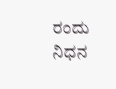ರಂದು ನಿಧನ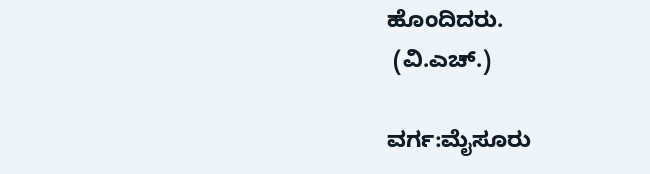ಹೊಂದಿದರು.
 (ವಿ.ಎಚ್.)

ವರ್ಗ:ಮೈಸೂರು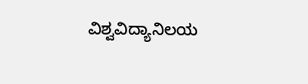ವಿಶ್ವವಿದ್ಯಾನಿಲಯ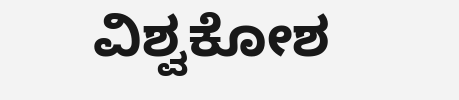ವಿಶ್ವಕೋಶ